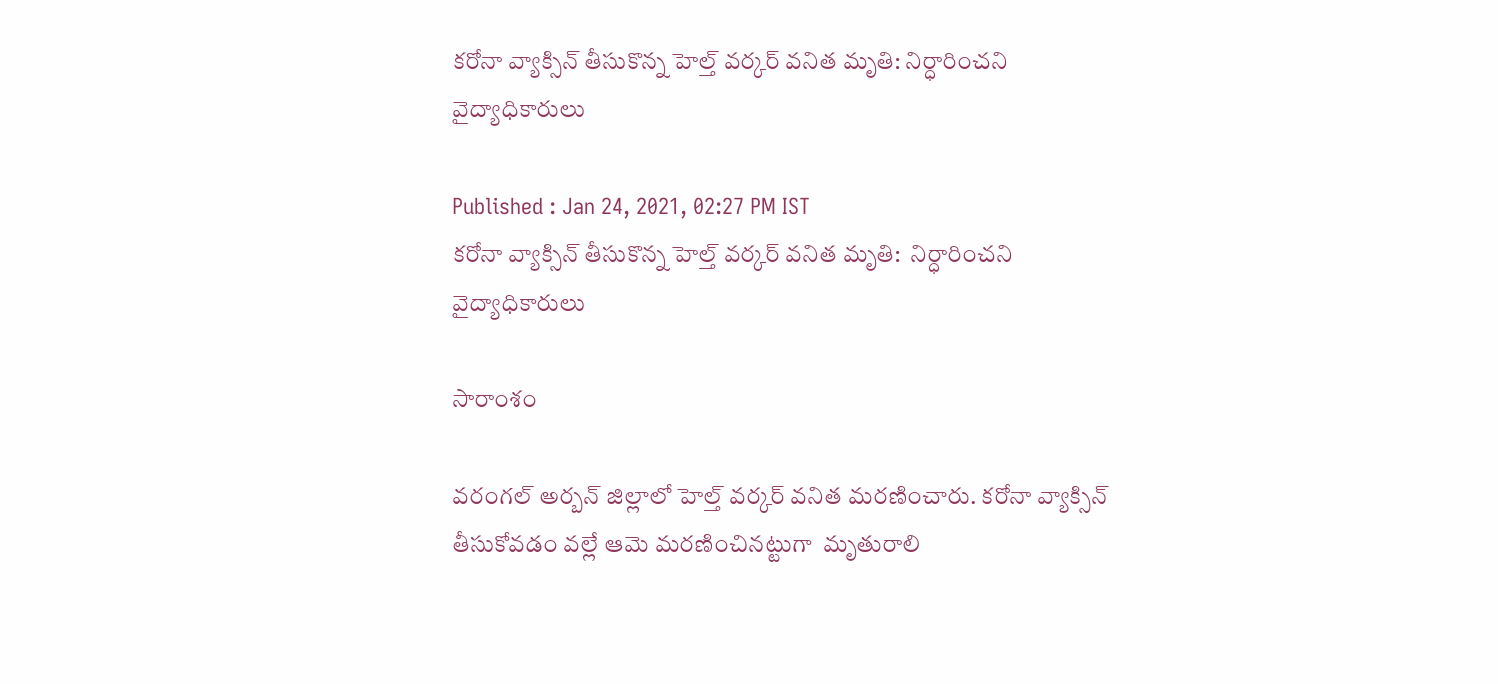కరోనా వ్యాక్సిన్ తీసుకొన్న హెల్త్ వర్కర్ వనిత మృతి: నిర్ధారించని వైద్యాధికారులు

Published : Jan 24, 2021, 02:27 PM IST
కరోనా వ్యాక్సిన్ తీసుకొన్న హెల్త్ వర్కర్ వనిత మృతి:  నిర్ధారించని వైద్యాధికారులు

సారాంశం

వరంగల్ అర్బన్ జిల్లాలో హెల్త్ వర్కర్ వనిత మరణించారు. కరోనా వ్యాక్సిన్ తీసుకోవడం వల్లే ఆమె మరణించినట్టుగా  మృతురాలి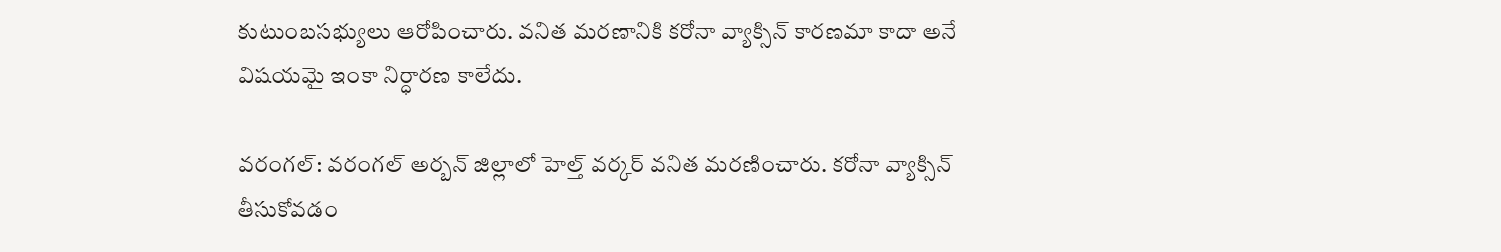కుటుంబసభ్యులు ఆరోపించారు. వనిత మరణానికి కరోనా వ్యాక్సిన్ కారణమా కాదా అనే విషయమై ఇంకా నిర్ధారణ కాలేదు.

వరంగల్: వరంగల్ అర్బన్ జిల్లాలో హెల్త్ వర్కర్ వనిత మరణించారు. కరోనా వ్యాక్సిన్ తీసుకోవడం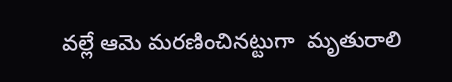వల్లే ఆమె మరణించినట్టుగా  మృతురాలి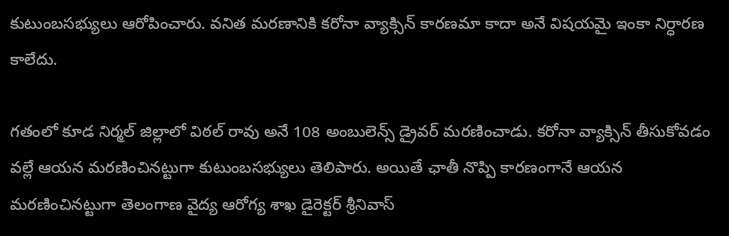కుటుంబసభ్యులు ఆరోపించారు. వనిత మరణానికి కరోనా వ్యాక్సిన్ కారణమా కాదా అనే విషయమై ఇంకా నిర్ధారణ కాలేదు.

గతంలో కూడ నిర్మల్ జిల్లాలో విఠల్ రావు అనే 108 అంబులెన్స్ డ్రైవర్ మరణించాడు. కరోనా వ్యాక్సిన్ తీసుకోవడం వల్లే ఆయన మరణించినట్టుగా కుటుంబసభ్యులు తెలిపారు. అయితే ఛాతీ నొప్పి కారణంగానే ఆయన మరణించినట్టుగా తెలంగాణ వైద్య ఆరోగ్య శాఖ డైరెక్టర్ శ్రీనివాస్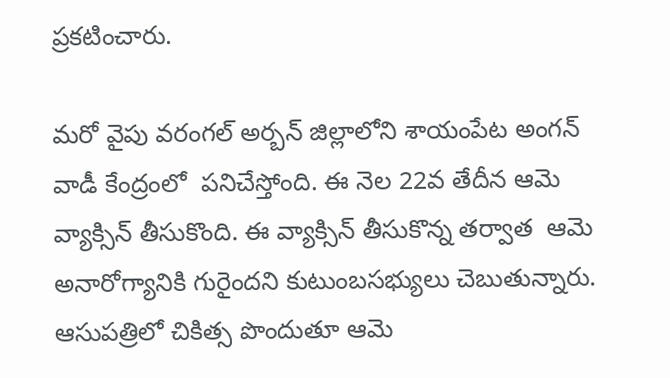ప్రకటించారు.

మరో వైపు వరంగల్ అర్బన్ జిల్లాలోని శాయంపేట అంగన్ వాడీ కేంద్రంలో  పనిచేస్తోంది. ఈ నెల 22వ తేదీన ఆమె వ్యాక్సిన్ తీసుకొంది. ఈ వ్యాక్సిన్ తీసుకొన్న తర్వాత  ఆమె అనారోగ్యానికి గురైందని కుటుంబసభ్యులు చెబుతున్నారు.  ఆసుపత్రిలో చికిత్స పొందుతూ ఆమె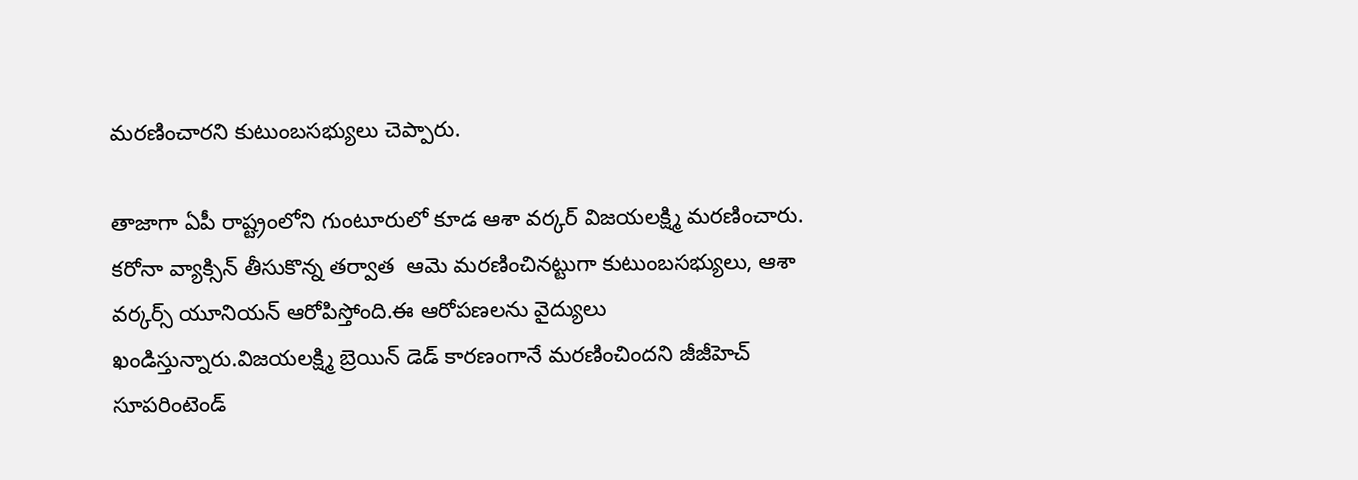మరణించారని కుటుంబసభ్యులు చెప్పారు.

తాజాగా ఏపీ రాష్ట్రంలోని గుంటూరులో కూడ ఆశా వర్కర్ విజయలక్ష్మి మరణించారు. కరోనా వ్యాక్సిన్ తీసుకొన్న తర్వాత  ఆమె మరణించినట్టుగా కుటుంబసభ్యులు, ఆశా వర్కర్స్ యూనియన్ ఆరోపిస్తోంది.ఈ ఆరోపణలను వైద్యులు ఖండిస్తున్నారు.విజయలక్ష్మి బ్రెయిన్ డెడ్ కారణంగానే మరణించిందని జీజీహెచ్ సూపరింటెండ్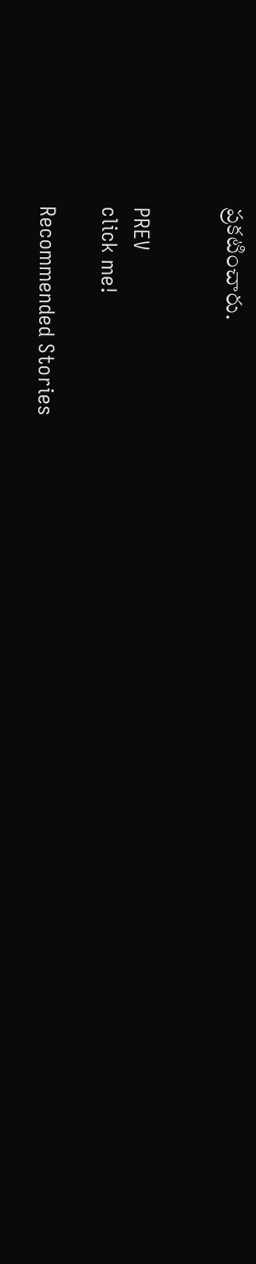ప్రకటించారు.


PREV
click me!

Recommended Stories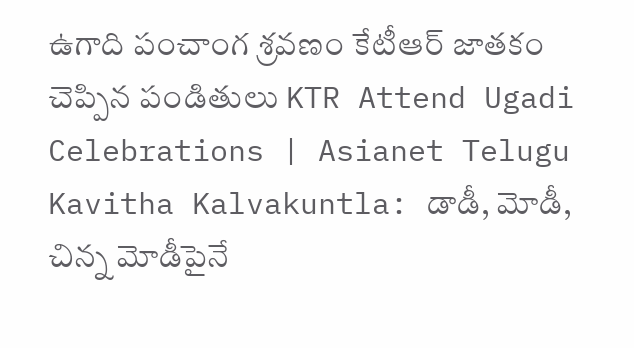ఉగాది పంచాంగ శ్రవణం కేటీఆర్ జాతకం చెప్పిన పండితులు KTR Attend Ugadi Celebrations | Asianet Telugu
Kavitha Kalvakuntla: డాడీ, మోడీ, చిన్న మోడీపైనే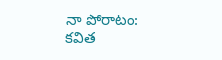నా పోరాటం: కవిత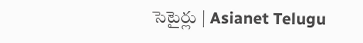సెటైర్లు | Asianet Telugu